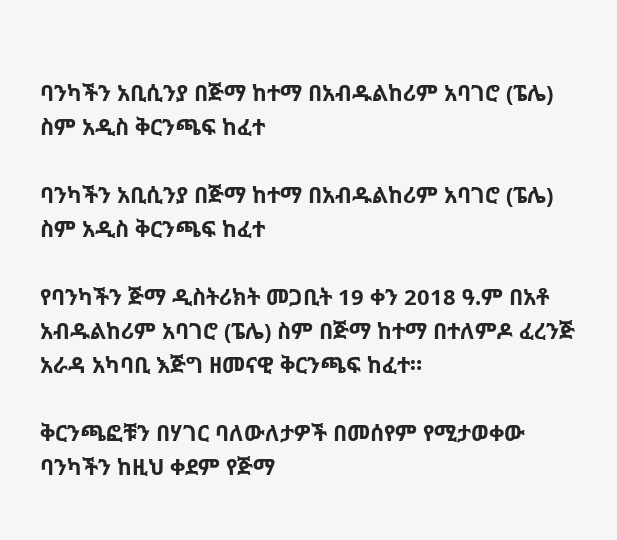ባንካችን አቢሲንያ በጅማ ከተማ በአብዱልከሪም አባገሮ (ፔሌ) ስም አዲስ ቅርንጫፍ ከፈተ

ባንካችን አቢሲንያ በጅማ ከተማ በአብዱልከሪም አባገሮ (ፔሌ) ስም አዲስ ቅርንጫፍ ከፈተ

የባንካችን ጅማ ዲስትሪክት መጋቢት 19 ቀን 2018 ዓ.ም በአቶ አብዱልከሪም አባገሮ (ፔሌ) ስም በጅማ ከተማ በተለምዶ ፈረንጅ አራዳ አካባቢ እጅግ ዘመናዊ ቅርንጫፍ ከፈተ።

ቅርንጫፎቹን በሃገር ባለውለታዎች በመሰየም የሚታወቀው ባንካችን ከዚህ ቀደም የጅማ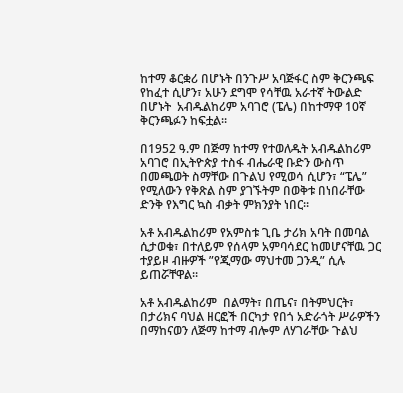ከተማ ቆርቋሪ በሆኑት በንጉሥ አባጅፋር ስም ቅርንጫፍ የከፈተ ሲሆን፣ አሁን ደግሞ የሳቸዉ አራተኛ ትውልድ በሆኑት  አብዱልከሪም አባገሮ (ፔሌ) በከተማዋ 10ኛ ቅርንጫፉን ከፍቷል።

በ1952 ዓ.ም በጅማ ከተማ የተወለዱት አብዱልከሪም አባገሮ በኢትዮጵያ ተስፋ ብሔራዊ ቡድን ውስጥ በመጫወት ስማቸው በጉልህ የሚወሳ ሲሆን፣ “ፔሌ” የሚለውን የቅጽል ስም ያገኙትም በወቅቱ በነበራቸው ድንቅ የእግር ኳስ ብቃት ምክንያት ነበር።

አቶ አብዱልከሪም የአምስቱ ጊቤ ታሪክ አባት በመባል ሲታወቁ፣ በተለይም የሰላም አምባሳደር ከመሆናቸዉ ጋር ተያይዞ ብዙዎች ”የጂማው ማህተመ ጋንዲ” ሲሉ ይጠሯቸዋል።

አቶ አብዱልከሪም  በልማት፣ በጤና፣ በትምህርት፣ በታሪክና ባህል ዘርፎች በርካታ የበጎ አድራጎት ሥራዎችን በማከናወን ለጅማ ከተማ ብሎም ለሃገራቸው ጉልህ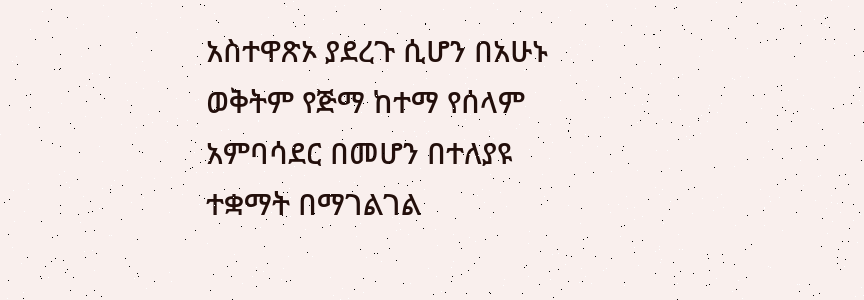አስተዋጽኦ ያደረጉ ሲሆን በአሁኑ ወቅትም የጅማ ከተማ የሰላም አምባሳደር በመሆን በተለያዩ ተቋማት በማገልገል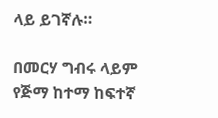ላይ ይገኛሉ።

በመርሃ ግብሩ ላይም የጅማ ከተማ ከፍተኛ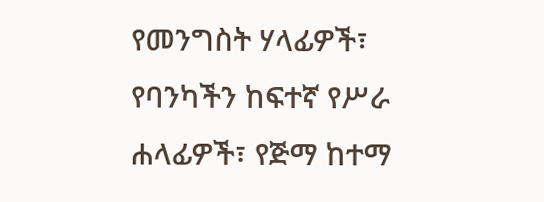የመንግስት ሃላፊዎች፣ የባንካችን ከፍተኛ የሥራ ሐላፊዎች፣ የጅማ ከተማ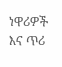ነዋሪዎች እና ጥሪ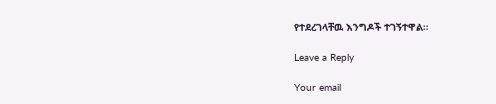የተደረገላቸዉ እንግዶች ተገኝተዋል።

Leave a Reply

Your email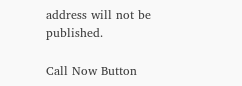address will not be published.

Call Now Button